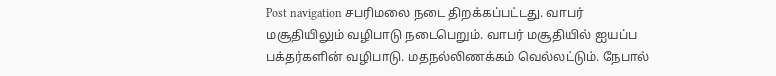Post navigation சபரிமலை நடை திறக்கப்பட்டது. வாபர் மசூதியிலும் வழிபாடு நடைபெறும். வாபர் மசூதியில் ஐயப்ப பக்தர்களின் வழிபாடு. மதநல்லிணக்கம் வெல்லட்டும். நேபால்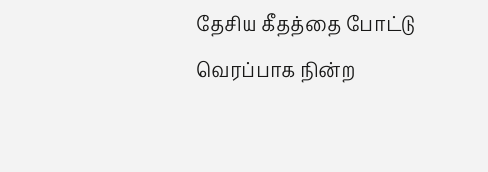தேசிய கீதத்தை போட்டு வெரப்பாக நின்ற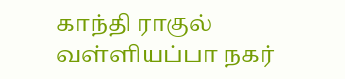காந்தி ராகுல்
வள்ளியப்பா நகர்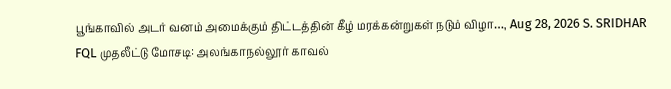பூங்காவில் அடர் வனம் அமைக்கும் திட்டத்தின் கீழ் மரக்கன்றுகள் நடும் விழா…, Aug 28, 2026 S. SRIDHAR
FQL முதலீட்டு மோசடி: அலங்காநல்லூர் காவல்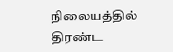நிலையத்தில் திரண்ட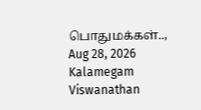பொதுமக்கள்.., Aug 28, 2026 Kalamegam Viswanathan